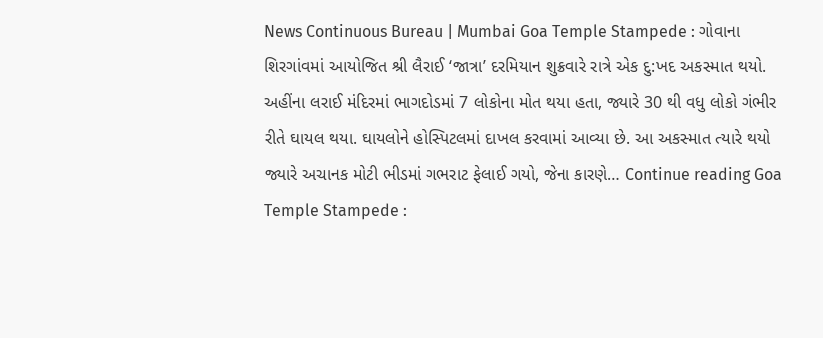News Continuous Bureau | Mumbai Goa Temple Stampede : ગોવાના શિરગાંવમાં આયોજિત શ્રી લૈરાઈ ‘જાત્રા’ દરમિયાન શુક્રવારે રાત્રે એક દુ:ખદ અકસ્માત થયો. અહીંના લરાઈ મંદિરમાં ભાગદોડમાં 7 લોકોના મોત થયા હતા, જ્યારે 30 થી વધુ લોકો ગંભીર રીતે ઘાયલ થયા. ઘાયલોને હોસ્પિટલમાં દાખલ કરવામાં આવ્યા છે. આ અકસ્માત ત્યારે થયો જ્યારે અચાનક મોટી ભીડમાં ગભરાટ ફેલાઈ ગયો, જેના કારણે… Continue reading Goa Temple Stampede :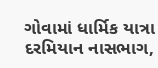ગોવામાં ધાર્મિક યાત્રા દરમિયાન નાસભાગ,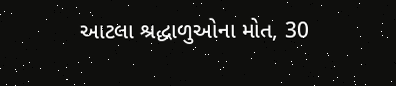આટલા શ્રદ્ધાળુઓના મોત, 30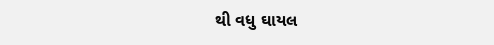થી વધુ ઘાયલ